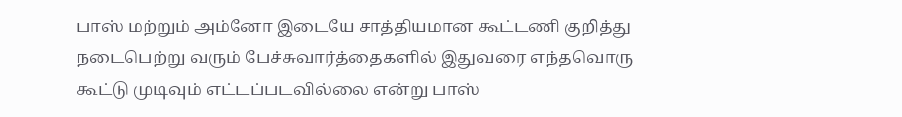பாஸ் மற்றும் அம்னோ இடையே சாத்தியமான கூட்டணி குறித்து நடைபெற்று வரும் பேச்சுவார்த்தைகளில் இதுவரை எந்தவொரு கூட்டு முடிவும் எட்டப்படவில்லை என்று பாஸ்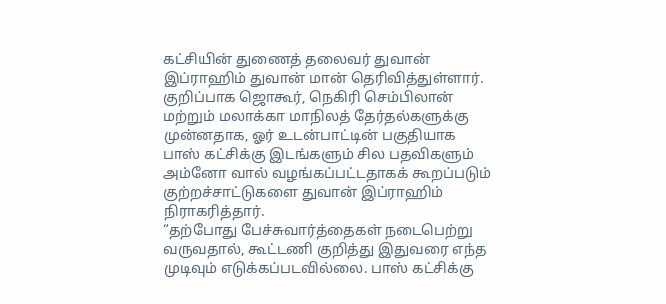கட்சியின் துணைத் தலைவர் துவான் இப்ராஹிம் துவான் மான் தெரிவித்துள்ளார்.
குறிப்பாக ஜொகூர், நெகிரி செம்பிலான் மற்றும் மலாக்கா மாநிலத் தேர்தல்களுக்கு முன்னதாக, ஓர் உடன்பாட்டின் பகுதியாக பாஸ் கட்சிக்கு இடங்களும் சில பதவிகளும் அம்னோ வால் வழங்கப்பட்டதாகக் கூறப்படும் குற்றச்சாட்டுகளை துவான் இப்ராஹிம் நிராகரித்தார்.
“தற்போது பேச்சுவார்த்தைகள் நடைபெற்று வருவதால், கூட்டணி குறித்து இதுவரை எந்த முடிவும் எடுக்கப்படவில்லை. பாஸ் கட்சிக்கு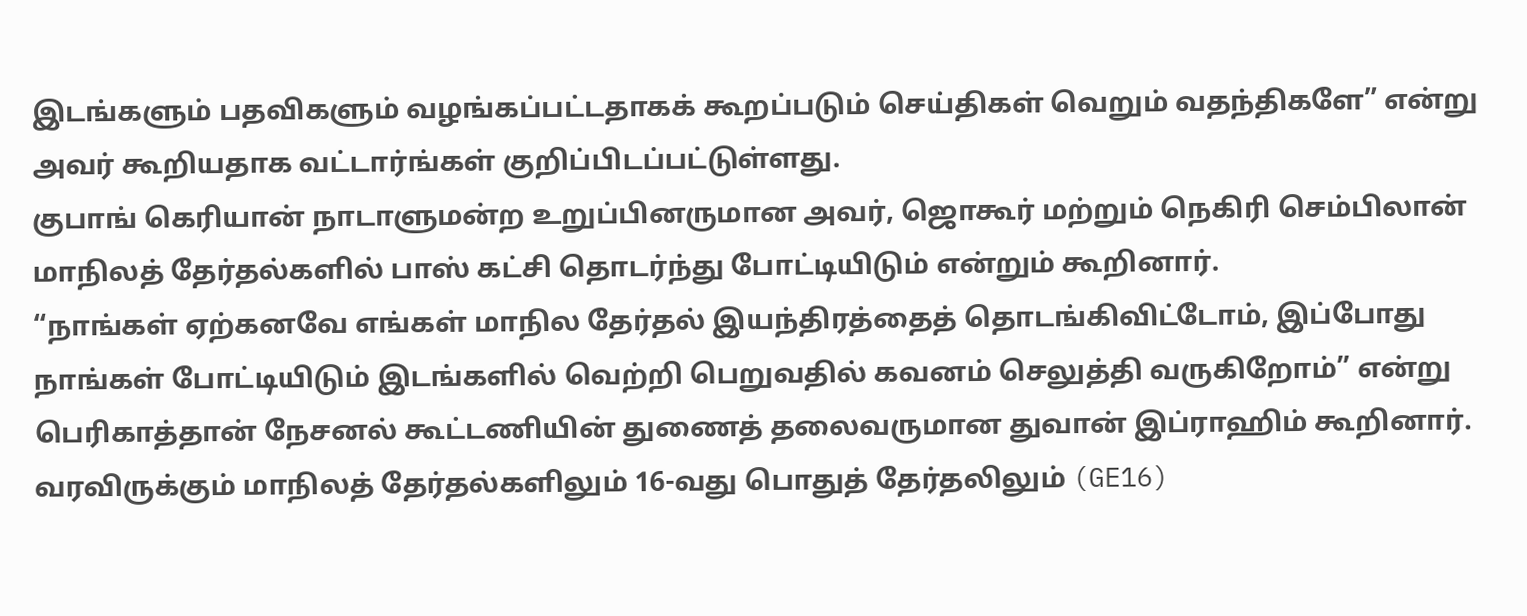இடங்களும் பதவிகளும் வழங்கப்பட்டதாகக் கூறப்படும் செய்திகள் வெறும் வதந்திகளே” என்று அவர் கூறியதாக வட்டார்ங்கள் குறிப்பிடப்பட்டுள்ளது.
குபாங் கெரியான் நாடாளுமன்ற உறுப்பினருமான அவர், ஜொகூர் மற்றும் நெகிரி செம்பிலான் மாநிலத் தேர்தல்களில் பாஸ் கட்சி தொடர்ந்து போட்டியிடும் என்றும் கூறினார்.
“நாங்கள் ஏற்கனவே எங்கள் மாநில தேர்தல் இயந்திரத்தைத் தொடங்கிவிட்டோம், இப்போது நாங்கள் போட்டியிடும் இடங்களில் வெற்றி பெறுவதில் கவனம் செலுத்தி வருகிறோம்” என்று பெரிகாத்தான் நேசனல் கூட்டணியின் துணைத் தலைவருமான துவான் இப்ராஹிம் கூறினார்.
வரவிருக்கும் மாநிலத் தேர்தல்களிலும் 16-வது பொதுத் தேர்தலிலும் (GE16)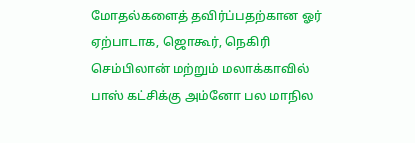மோதல்களைத் தவிர்ப்பதற்கான ஓர் ஏற்பாடாக, ஜொகூர், நெகிரி செம்பிலான் மற்றும் மலாக்காவில் பாஸ் கட்சிக்கு அம்னோ பல மாநில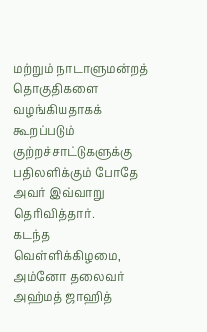மற்றும் நாடாளுமன்றத் தொகுதிகளை வழங்கியதாகக் கூறப்படும் குற்றச்சாட்டுகளுக்கு பதிலளிக்கும் போதே அவர் இவ்வாறு தெரிவித்தார்.
கடந்த வெள்ளிக்கிழமை, அம்னோ தலைவர் அஹ்மத் ஜாஹித்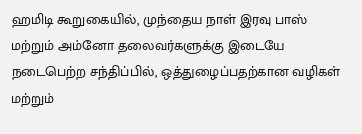ஹமிடி கூறுகையில், முந்தைய நாள் இரவு பாஸ் மற்றும் அம்னோ தலைவர்களுக்கு இடையே நடைபெற்ற சந்திப்பில், ஒத்துழைப்பதற்கான வழிகள் மற்றும்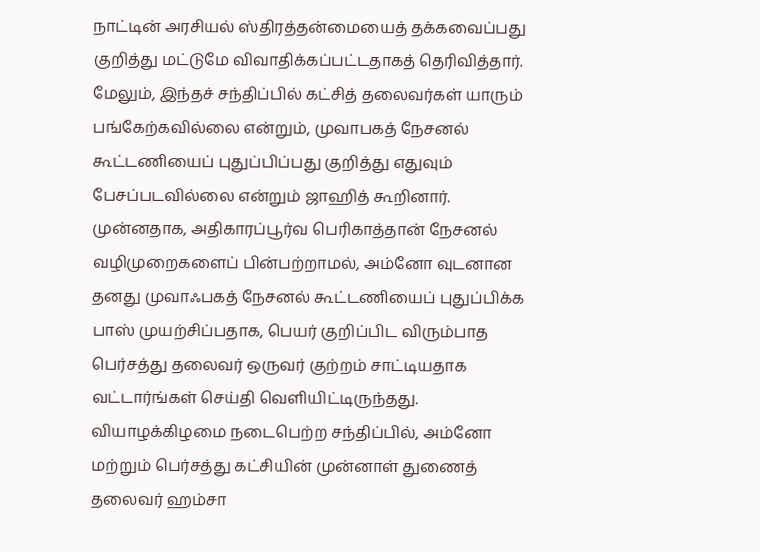நாட்டின் அரசியல் ஸ்திரத்தன்மையைத் தக்கவைப்பது குறித்து மட்டுமே விவாதிக்கப்பட்டதாகத் தெரிவித்தார்.
மேலும், இந்தச் சந்திப்பில் கட்சித் தலைவர்கள் யாரும் பங்கேற்கவில்லை என்றும், முவாபகத் நேசனல் கூட்டணியைப் புதுப்பிப்பது குறித்து எதுவும் பேசப்படவில்லை என்றும் ஜாஹித் கூறினார்.
முன்னதாக, அதிகாரப்பூர்வ பெரிகாத்தான் நேசனல் வழிமுறைகளைப் பின்பற்றாமல், அம்னோ வுடனான தனது முவாஃபகத் நேசனல் கூட்டணியைப் புதுப்பிக்க பாஸ் முயற்சிப்பதாக, பெயர் குறிப்பிட விரும்பாத பெர்சத்து தலைவர் ஒருவர் குற்றம் சாட்டியதாக வட்டார்ங்கள் செய்தி வெளியிட்டிருந்தது.
வியாழக்கிழமை நடைபெற்ற சந்திப்பில், அம்னோ மற்றும் பெர்சத்து கட்சியின் முன்னாள் துணைத் தலைவர் ஹம்சா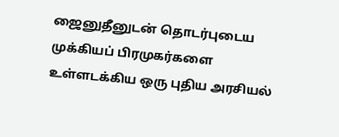ஜைனுதீனுடன் தொடர்புடைய முக்கியப் பிரமுகர்களை உள்ளடக்கிய ஒரு புதிய அரசியல்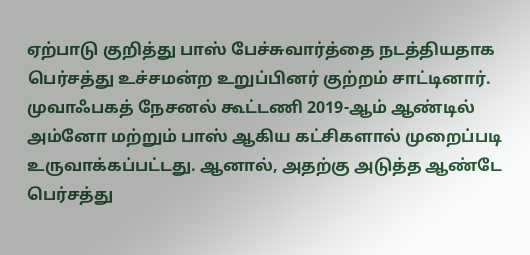ஏற்பாடு குறித்து பாஸ் பேச்சுவார்த்தை நடத்தியதாக பெர்சத்து உச்சமன்ற உறுப்பினர் குற்றம் சாட்டினார்.
முவாஃபகத் நேசனல் கூட்டணி 2019-ஆம் ஆண்டில் அம்னோ மற்றும் பாஸ் ஆகிய கட்சிகளால் முறைப்படி உருவாக்கப்பட்டது. ஆனால், அதற்கு அடுத்த ஆண்டே பெர்சத்து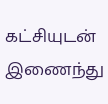கட்சியுடன் இணைந்து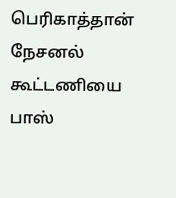பெரிகாத்தான் நேசனல் கூட்டணியை பாஸ்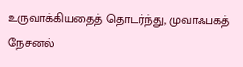உருவாக்கியதைத் தொடர்ந்து, முவாஃபகத் நேசனல்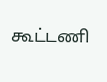கூட்டணி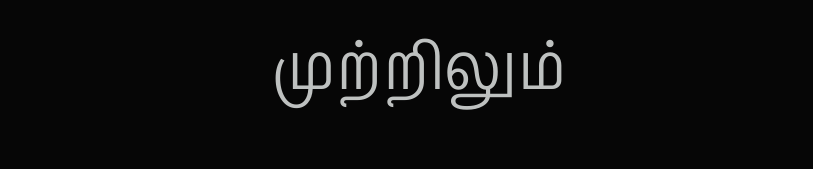முற்றிலும்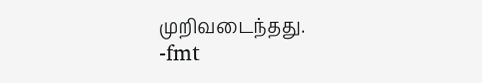முறிவடைந்தது.
-fmt